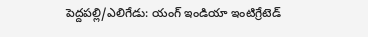పెద్దపల్లి/ఎలిగేడు: యంగ్ ఇండియా ఇంటిగ్రేటెడ్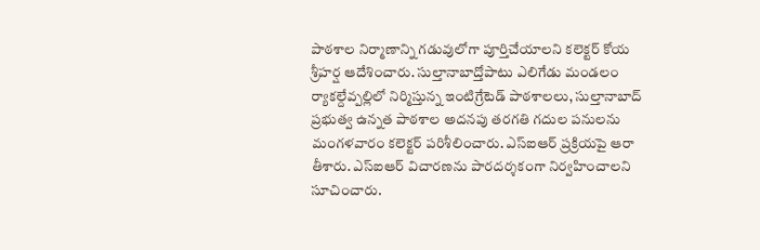పాఠశాల నిర్మాణాన్ని గడువులోగా పూర్తిచేయాలని కలెక్టర్ కోయ శ్రీహర్ష ఆదేశించారు. సుల్తానాబాద్తోపాటు ఎలిగేడు మండలం ర్యాకల్దేవ్పల్లిలో నిర్మిస్తున్న ఇంటిగ్రేటెడ్ పాఠశాలలు, సుల్తానాబాద్ ప్రభుత్వ ఉన్నత పాఠశాల అదనపు తరగతి గదుల పనులను మంగళవారం కలెక్టర్ పరిశీలించారు. ఎస్ఐఆర్ ప్రక్రియపై ఆరా తీశారు. ఎస్ఐఆర్ విచారణను పారదర్శకంగా నిర్వహించాలని సూచించారు.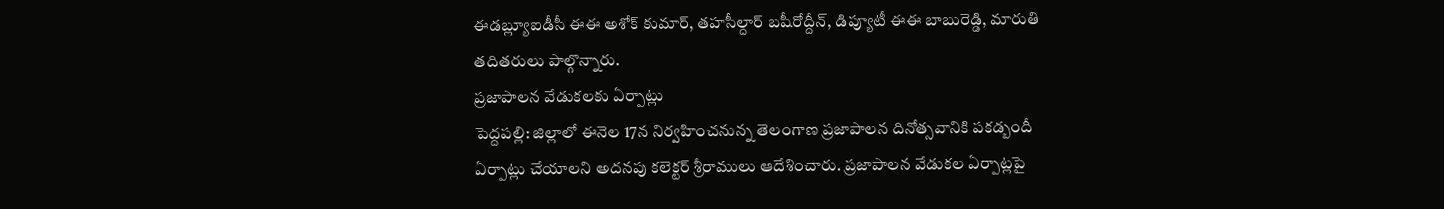ఈడబ్ల్యూఐడీసీ ఈఈ అశోక్ కుమార్, తహసీల్దార్ బషీరోద్దీన్, డిప్యూటీ ఈఈ బాబురెడ్డి, మారుతి తదితరులు పాల్గొన్నారు.
ప్రజాపాలన వేడుకలకు ఏర్పాట్లు
పెద్దపల్లి: జిల్లాలో ఈనెల 17న నిర్వహించనున్న తెలంగాణ ప్రజాపాలన దినోత్సవానికి పకడ్బందీ ఏర్పాట్లు చేయాలని అదనపు కలెక్టర్ శ్రీరాములు ఆదేశించారు. ప్రజాపాలన వేడుకల ఏర్పాట్లపై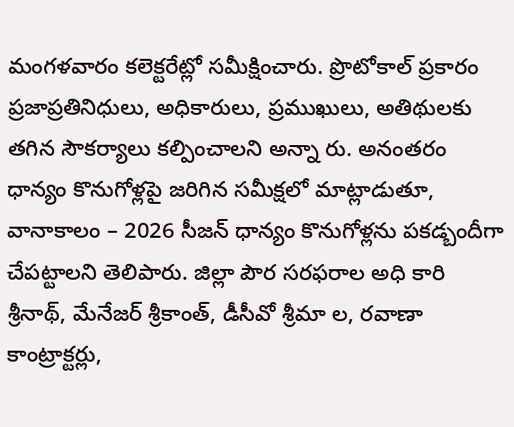మంగళవారం కలెక్టరేట్లో సమీక్షించారు. ప్రొటోకాల్ ప్రకారం ప్రజాప్రతినిధులు, అధికారులు, ప్రముఖులు, అతిథులకు తగిన సౌకర్యాలు కల్పించాలని అన్నా రు. అనంతరం ధాన్యం కొనుగోళ్లపై జరిగిన సమీక్షలో మాట్లాడుతూ, వానాకాలం – 2026 సీజన్ ధాన్యం కొనుగోళ్లను పకడ్బందీగా చేపట్టాలని తెలిపారు. జిల్లా పౌర సరఫరాల అధి కారి శ్రీనాథ్, మేనేజర్ శ్రీకాంత్, డీసీవో శ్రీమా ల, రవాణా కాంట్రాక్టర్లు,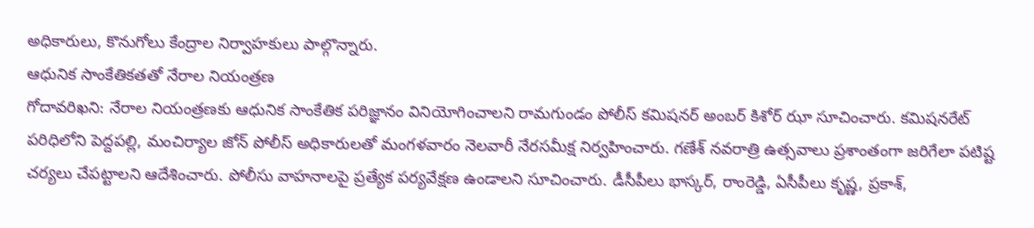అధికారులు, కొనుగోలు కేంద్రాల నిర్వాహకులు పాల్గొన్నారు.
ఆధునిక సాంకేతికతతో నేరాల నియంత్రణ
గోదావరిఖని: నేరాల నియంత్రణకు ఆధునిక సాంకేతిక పరిజ్ఞానం వినియోగించాలని రామగుండం పోలీస్ కమిషనర్ అంబర్ కిశోర్ ఝా సూచించారు. కమిషనరేట్ పరిధిలోని పెద్దపల్లి, మంచిర్యాల జోన్ పోలీస్ అధికారులతో మంగళవారం నెలవారీ నేరసమీక్ష నిర్వహించారు. గణేశ్ నవరాత్రి ఉత్సవాలు ప్రశాంతంగా జరిగేలా పటిష్ట చర్యలు చేపట్టాలని ఆదేశించారు. పోలీసు వాహనాలపై ప్రత్యేక పర్యవేక్షణ ఉండాలని సూచించారు. డీసీపీలు భాస్కర్, రాంరెడ్డి, ఏసీపీలు కృష్ణ, ప్రకాశ్,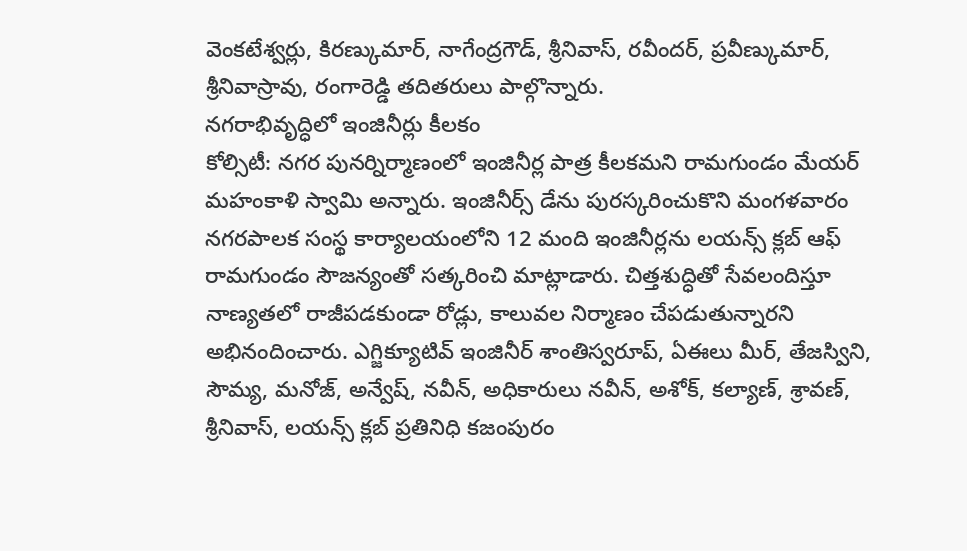వెంకటేశ్వర్లు, కిరణ్కుమార్, నాగేంద్రగౌడ్, శ్రీనివాస్, రవీందర్, ప్రవీణ్కుమార్, శ్రీనివాస్రావు, రంగారెడ్డి తదితరులు పాల్గొన్నారు.
నగరాభివృద్ధిలో ఇంజినీర్లు కీలకం
కోల్సిటీ: నగర పునర్నిర్మాణంలో ఇంజినీర్ల పాత్ర కీలకమని రామగుండం మేయర్ మహంకాళి స్వామి అన్నారు. ఇంజినీర్స్ డేను పురస్కరించుకొని మంగళవారం నగరపాలక సంస్థ కార్యాలయంలోని 12 మంది ఇంజినీర్లను లయన్స్ క్లబ్ ఆఫ్ రామగుండం సౌజన్యంతో సత్కరించి మాట్లాడారు. చిత్తశుద్ధితో సేవలందిస్తూ నాణ్యతలో రాజీపడకుండా రోడ్లు, కాలువల నిర్మాణం చేపడుతున్నారని అభినందించారు. ఎగ్జిక్యూటివ్ ఇంజినీర్ శాంతిస్వరూప్, ఏఈలు మీర్, తేజస్విని, సౌమ్య, మనోజ్, అన్వేష్, నవీన్, అధికారులు నవీన్, అశోక్, కల్యాణ్, శ్రావణ్, శ్రీనివాస్, లయన్స్ క్లబ్ ప్రతినిధి కజంపురం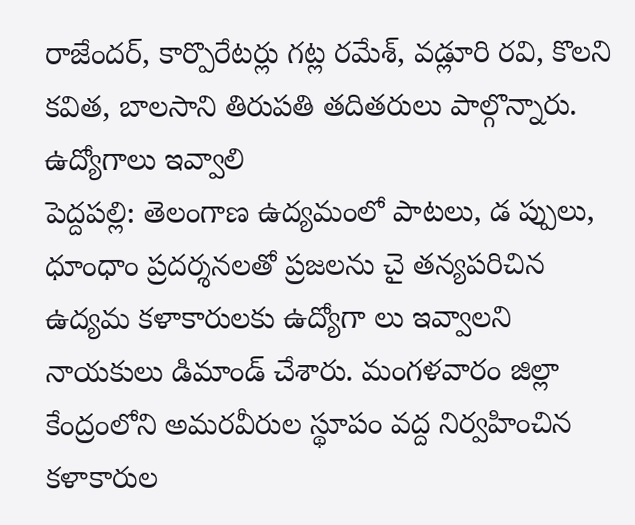రాజేందర్, కార్పొరేటర్లు గట్ల రమేశ్, వడ్లూరి రవి, కొలని కవిత, బాలసాని తిరుపతి తదితరులు పాల్గొన్నారు.
ఉద్యోగాలు ఇవ్వాలి
పెద్దపల్లి: తెలంగాణ ఉద్యమంలో పాటలు, డ ప్పులు, ధూంధాం ప్రదర్శనలతో ప్రజలను చై తన్యపరిచిన ఉద్యమ కళాకారులకు ఉద్యోగా లు ఇవ్వాలని నాయకులు డిమాండ్ చేశారు. మంగళవారం జిల్లా కేంద్రంలోని అమరవీరుల స్థూపం వద్ద నిర్వహించిన కళాకారుల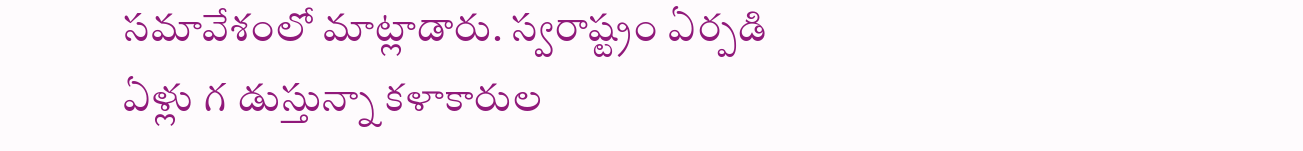సమావేశంలో మాట్లాడారు. స్వరాష్ట్రం ఏర్పడి ఏళ్లు గ డుస్తున్నా కళాకారుల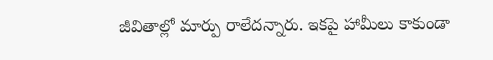జీవితాల్లో మార్పు రాలేదన్నారు. ఇకపై హామీలు కాకుండా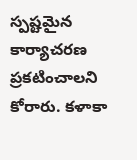స్పష్టమైన కార్యాచరణ ప్రకటించాలని కోరారు. కళాకా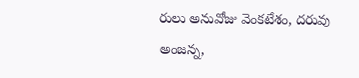రులు అనువోజు వెంకటేశం, దరువు అంజన్న,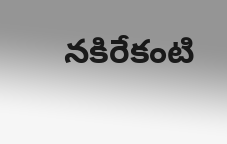నకిరేకంటి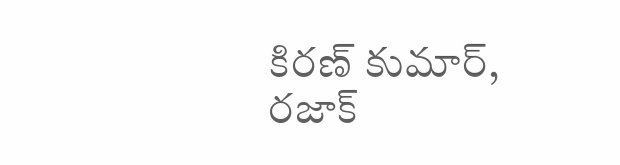కిరణ్ కుమార్, రజాక్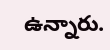ఉన్నారు.